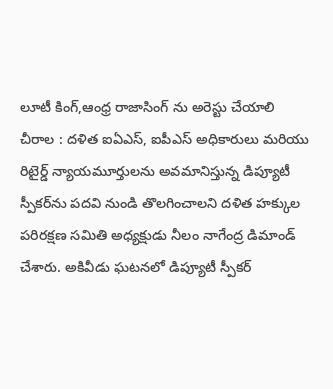లూటీ కింగ్,ఆంధ్ర రాజాసింగ్ ను అరెస్టు చేయాలి
చీరాల : దళిత ఐఏఎస్, ఐపీఎస్ అధికారులు మరియు రిటైర్డ్ న్యాయమూర్తులను అవమానిస్తున్న డిప్యూటీ స్పీకర్‌ను పదవి నుండి తొలగించాలని దళిత హక్కుల పరిరక్షణ సమితి అధ్యక్షుడు నీలం నాగేంద్ర డిమాండ్ చేశారు. అకివీడు ఘటనలో డిప్యూటీ స్పీకర్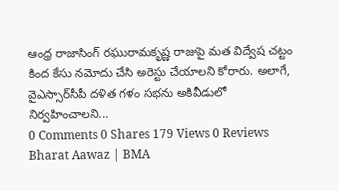ఆంధ్ర రాజాసింగ్ రఘురామకృష్ణ రాజుపై మత విద్వేష చట్టం కింద కేసు నమోదు చేసి అరెస్టు చేయాలని కోరారు. అలాగే, వైఎస్సార్‌సీపీ దళిత గళం సభను అకివీడులో నిర్వహించాలని...
0 Comments 0 Shares 179 Views 0 Reviews
Bharat Aawaz | BMA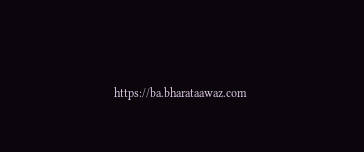https://ba.bharataawaz.com